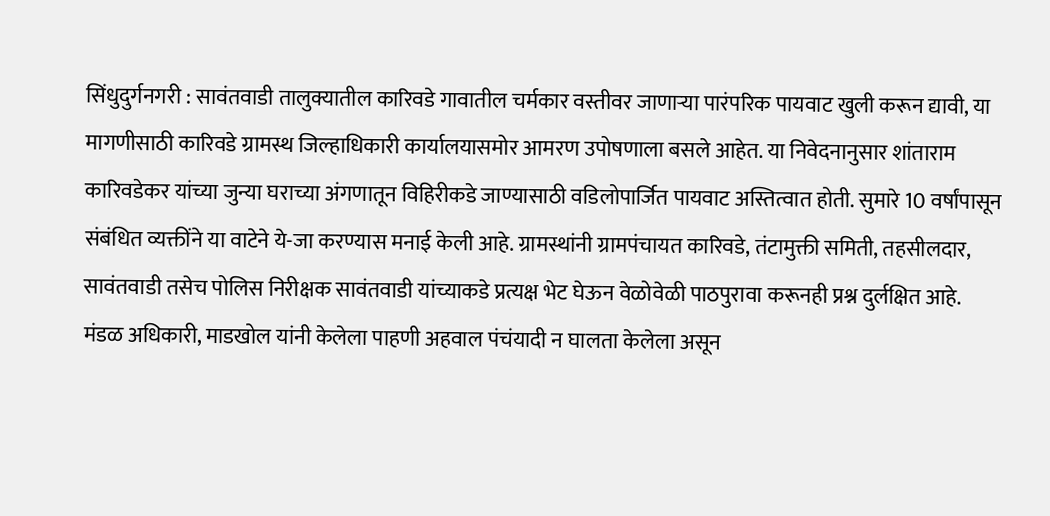सिंधुदुर्गनगरी : सावंतवाडी तालुक्यातील कारिवडे गावातील चर्मकार वस्तीवर जाणाऱ्या पारंपरिक पायवाट खुली करून द्यावी, या मागणीसाठी कारिवडे ग्रामस्थ जिल्हाधिकारी कार्यालयासमोर आमरण उपोषणाला बसले आहेत. या निवेदनानुसार शांताराम कारिवडेकर यांच्या जुन्या घराच्या अंगणातून विहिरीकडे जाण्यासाठी वडिलोपार्जित पायवाट अस्तित्वात होती. सुमारे 10 वर्षांपासून संबंधित व्यक्तींने या वाटेने ये-जा करण्यास मनाई केली आहे. ग्रामस्थांनी ग्रामपंचायत कारिवडे, तंटामुक्ती समिती, तहसीलदार, सावंतवाडी तसेच पोलिस निरीक्षक सावंतवाडी यांच्याकडे प्रत्यक्ष भेट घेऊन वेळोवेळी पाठपुरावा करूनही प्रश्न दुर्लक्षित आहे.
मंडळ अधिकारी, माडखोल यांनी केलेला पाहणी अहवाल पंचंयादी न घालता केलेला असून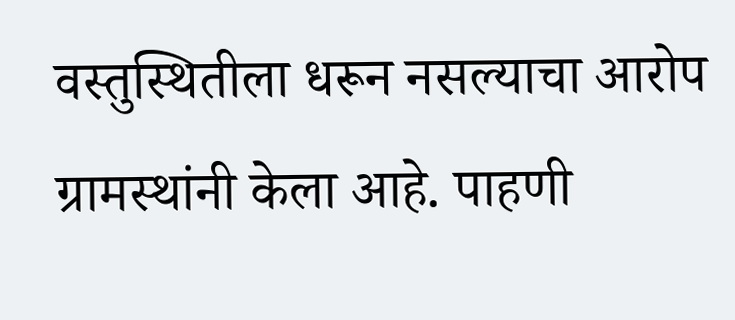वस्तुस्थितीला धरून नसल्याचा आरोप ग्रामस्थांनी केला आहे. पाहणी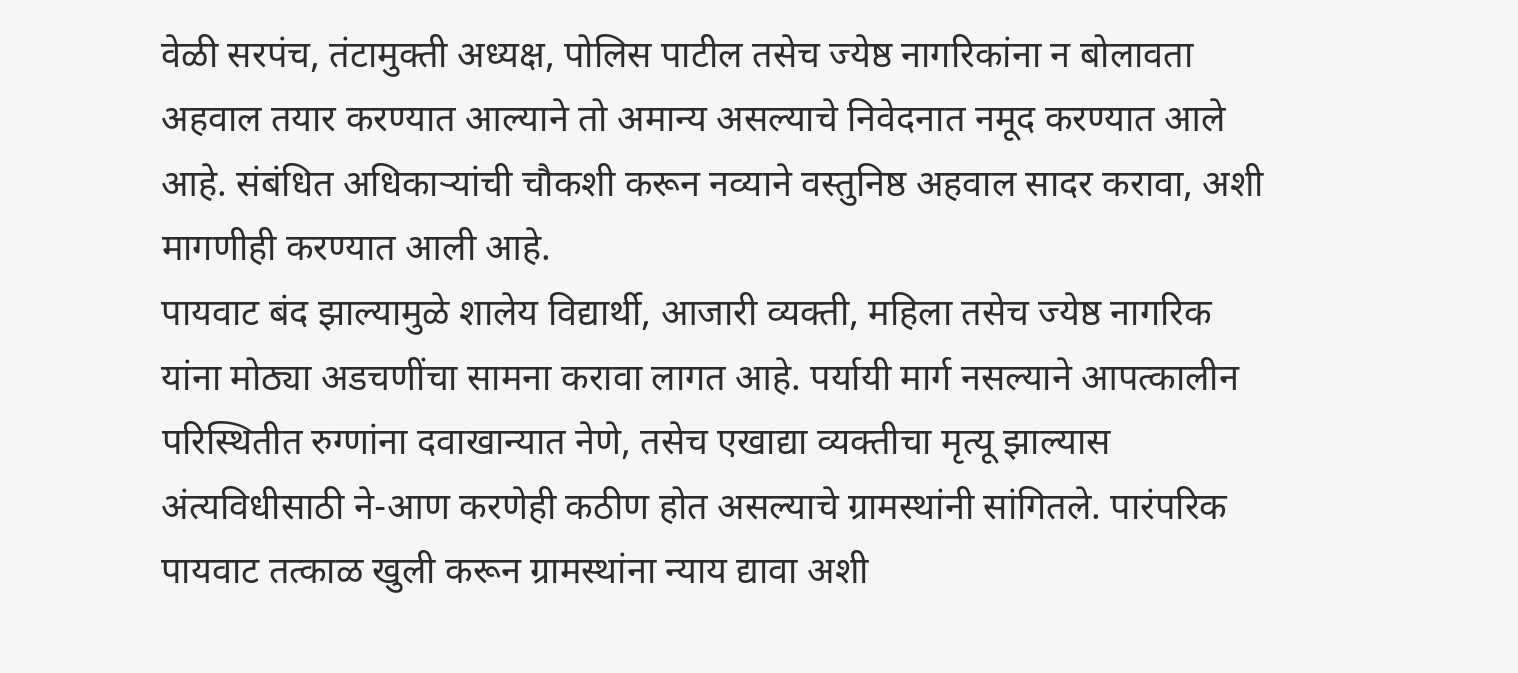वेळी सरपंच, तंटामुक्ती अध्यक्ष, पोलिस पाटील तसेच ज्येष्ठ नागरिकांना न बोलावता अहवाल तयार करण्यात आल्याने तो अमान्य असल्याचे निवेदनात नमूद करण्यात आले आहे. संबंधित अधिकाऱ्यांची चौकशी करून नव्याने वस्तुनिष्ठ अहवाल सादर करावा, अशी मागणीही करण्यात आली आहे.
पायवाट बंद झाल्यामुळे शालेय विद्यार्थी, आजारी व्यक्ती, महिला तसेच ज्येष्ठ नागरिक यांना मोठ्या अडचणींचा सामना करावा लागत आहे. पर्यायी मार्ग नसल्याने आपत्कालीन परिस्थितीत रुग्णांना दवाखान्यात नेणे, तसेच एखाद्या व्यक्तीचा मृत्यू झाल्यास अंत्यविधीसाठी ने-आण करणेही कठीण होत असल्याचे ग्रामस्थांनी सांगितले. पारंपरिक पायवाट तत्काळ खुली करून ग्रामस्थांना न्याय द्यावा अशी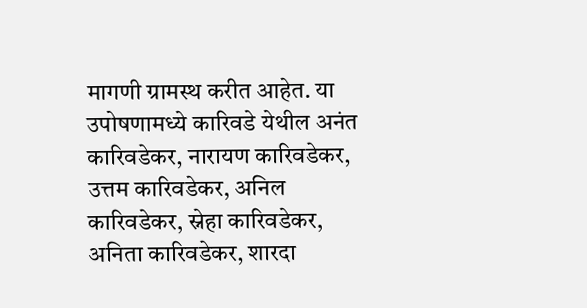मागणी ग्रामस्थ करीत आहेत. या उपोषणामध्ये कारिवडे येथील अनंत कारिवडेकर, नारायण कारिवडेकर, उत्तम कारिवडेकर, अनिल कारिवडेकर, स्नेहा कारिवडेकर, अनिता कारिवडेकर, शारदा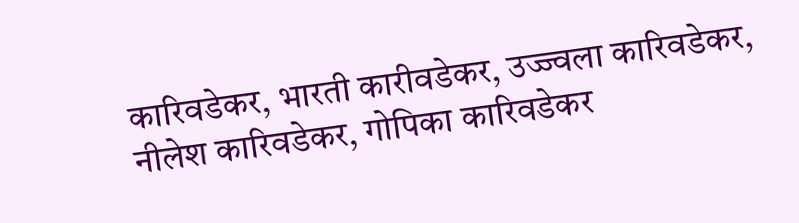कारिवडेकर, भारती कारीवडेकर, उज्ज्वला कारिवडेकर, नीलेश कारिवडेकर, गोपिका कारिवडेकर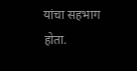यांचा सहभाग होता.